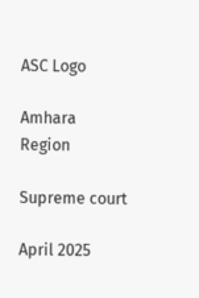ASC Logo

Amhara Region

Supreme court

April 2025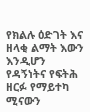የክልሉ ዕድገት እና ዘላቂ ልማት እውን እንዲሆን የዳኝነትና የፍትሕ ዘርፉ የማይተካ ሚናውን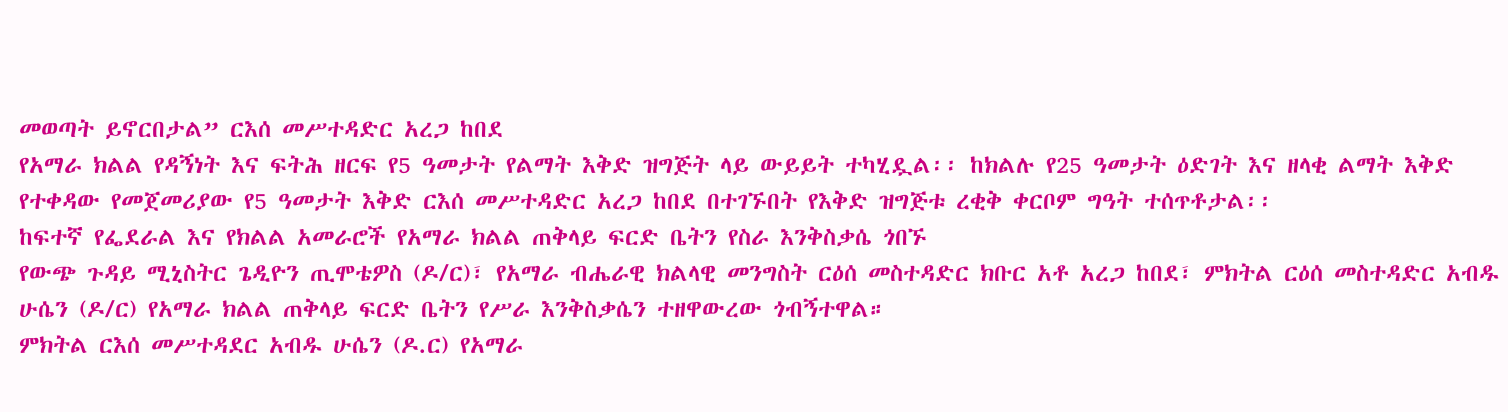መወጣት ይኖርበታል” ርእሰ መሥተዳድር አረጋ ከበደ
የአማራ ክልል የዳኝነት እና ፍትሕ ዘርፍ የ5 ዓመታት የልማት እቅድ ዝግጅት ላይ ውይይት ተካሂዷል፡፡ ከክልሉ የ25 ዓመታት ዕድገት እና ዘላቂ ልማት እቅድ የተቀዳው የመጀመሪያው የ5 ዓመታት እቅድ ርእሰ መሥተዳድር አረጋ ከበደ በተገኙበት የእቅድ ዝግጅቱ ረቂቅ ቀርቦም ግዓት ተሰጥቶታል፡፡
ከፍተኛ የፌደራል እና የክልል አመራሮች የአማራ ክልል ጠቅላይ ፍርድ ቤትን የስራ እንቅስቃሴ ጎበኙ
የውጭ ጉዳይ ሚኒስትር ጌዲዮን ጢሞቴዎስ (ዶ/ር)፣ የአማራ ብሔራዊ ክልላዊ መንግስት ርዕሰ መስተዳድር ክቡር አቶ አረጋ ከበደ፣ ምክትል ርዕሰ መስተዳድር አብዱ ሁሴን (ዶ/ር) የአማራ ክልል ጠቅላይ ፍርድ ቤትን የሥራ እንቅስቃሴን ተዘዋውረው ጎብኝተዋል።
ምክትል ርእሰ መሥተዳደር አብዱ ሁሴን (ዶ.ር) የአማራ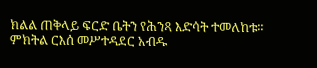ክልል ጠቅላይ ፍርድ ቤትን የሕንጻ እድሳት ተመለከቱ።
ምክትል ርእሰ መሥተዳደር አብዱ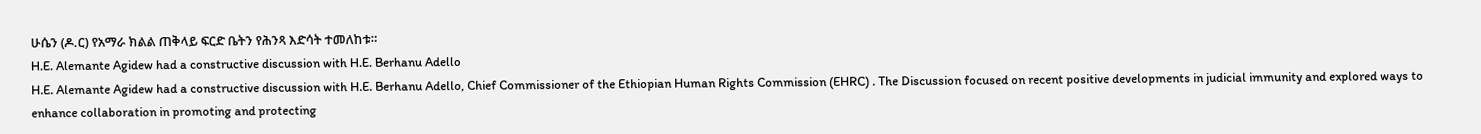ሁሴን (ዶ.ር) የአማራ ክልል ጠቅላይ ፍርድ ቤትን የሕንጻ እድሳት ተመለከቱ።
H.E. Alemante Agidew had a constructive discussion with H.E. Berhanu Adello
H.E. Alemante Agidew had a constructive discussion with H.E. Berhanu Adello, Chief Commissioner of the Ethiopian Human Rights Commission (EHRC) . The Discussion focused on recent positive developments in judicial immunity and explored ways to enhance collaboration in promoting and protecting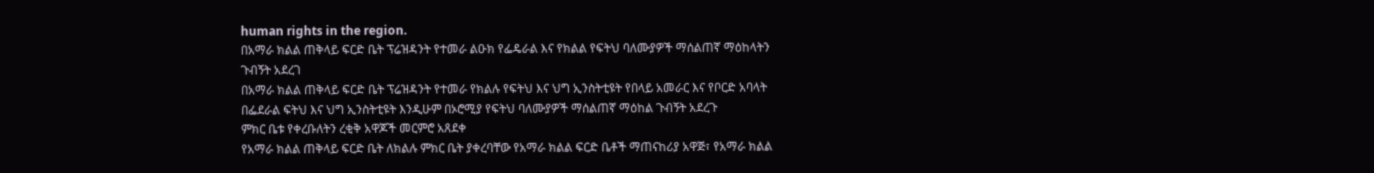human rights in the region.
በአማራ ክልል ጠቅላይ ፍርድ ቤት ፕሬዝዳንት የተመራ ልዑክ የፌዴራል እና የክልል የፍትህ ባለሙያዎች ማሰልጠኛ ማዕከላትን ጉብኝት አደረገ
በአማራ ክልል ጠቅላይ ፍርድ ቤት ፕሬዝዳንት የተመራ የክልሉ የፍትህ እና ህግ ኢንስትቲዩት የበላይ አመራር እና የቦርድ አባላት በፌደራል ፍትህ እና ህግ ኢንስትቲዩት እንዲሁም በኦሮሚያ የፍትህ ባለሙያዎች ማሰልጠኛ ማዕከል ጉብኝት አደረጉ
ምክር ቤቱ የቀረቡለትን ረቂቅ አዋጆች መርምሮ አጸደቀ
የአማራ ክልል ጠቅላይ ፍርድ ቤት ለክልሉ ምክር ቤት ያቀረባቸው የአማራ ክልል ፍርድ ቤቶች ማጠናከሪያ አዋጅ፣ የአማራ ክልል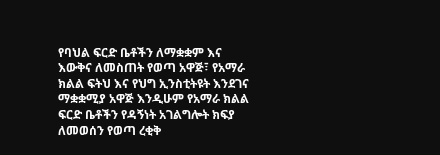የባህል ፍርድ ቤቶችን ለማቋቋም እና እውቅና ለመስጠት የወጣ አዋጅ፣ የአማራ ክልል ፍትህ እና የህግ ኢንስቲትዩት እንደገና ማቋቋሚያ አዋጅ እንዲሁም የአማራ ክልል ፍርድ ቤቶችን የዳኝነት አገልግሎት ክፍያ ለመወሰን የወጣ ረቂቅ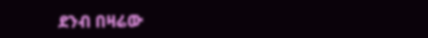ደንብ በዛሬው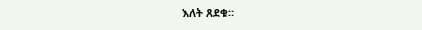እለት ጸደቁ።